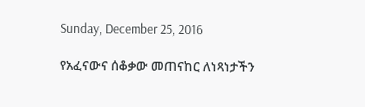Sunday, December 25, 2016

የአፈናውና ሰቆቃው መጠናከር ለነጻነታችን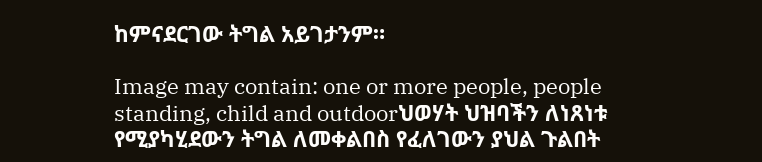ከምናደርገው ትግል አይገታንም።

Image may contain: one or more people, people standing, child and outdoorህወሃት ህዝባችን ለነጸነቱ የሚያካሂደውን ትግል ለመቀልበስ የፈለገውን ያህል ጉልበት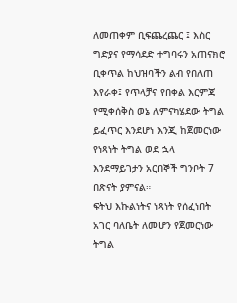ለመጠቀም ቢፍጨረጨር ፤ እስር ግድያና የማሳደድ ተግባሩን አጠናክሮ ቢቀጥል ከህዝባችን ልብ የበለጠ እየራቀ፤ የጥላቻና የበቀል እርምጃ የሚቀሰቅስ ወኔ ለምናካሄደው ትግል ይፈጥር እንደሆነ እንጂ ከጀመርነው የነጻነት ትግል ወደ ኋላ እንደማይገታን አርበኞች ግንቦት 7 በጽናት ያምናል።
ፍትህ እኩልነትና ነጻነት የሰፈነበት አገር ባለቤት ለመሆን የጀመርነው ትግል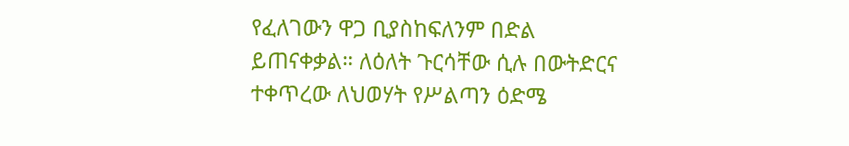የፈለገውን ዋጋ ቢያስከፍለንም በድል ይጠናቀቃል። ለዕለት ጉርሳቸው ሲሉ በውትድርና ተቀጥረው ለህወሃት የሥልጣን ዕድሜ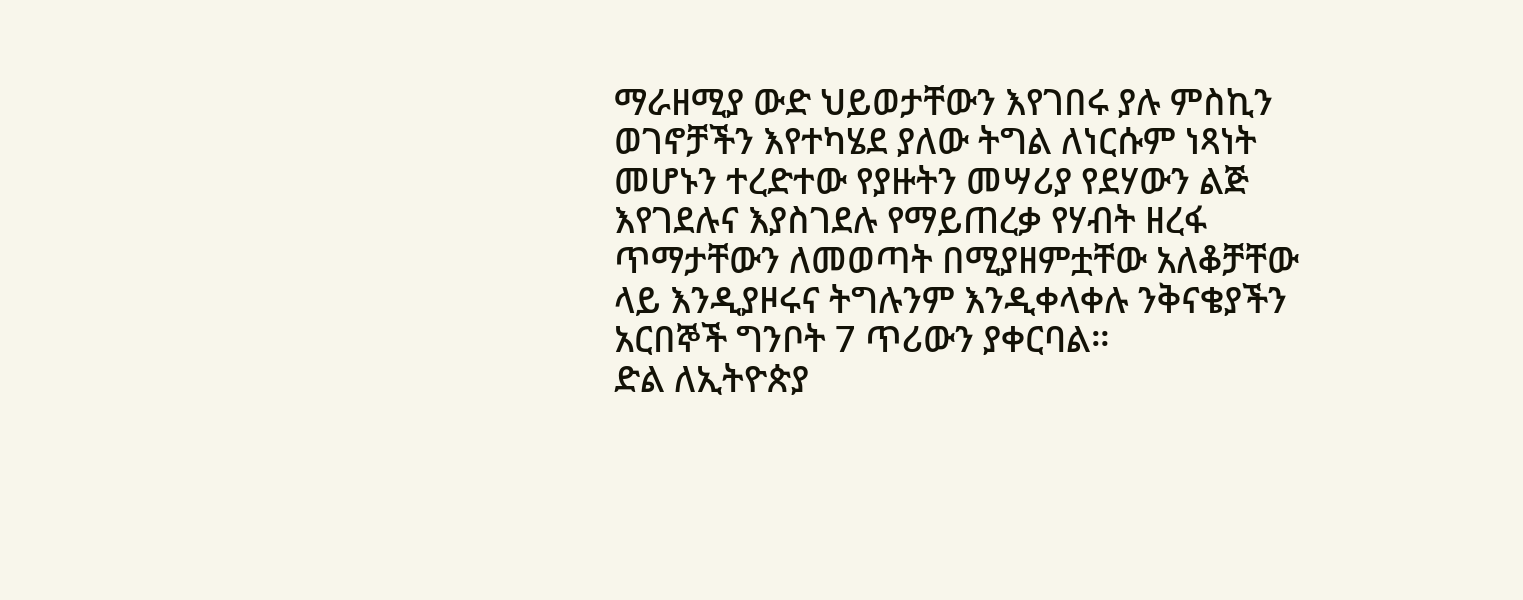ማራዘሚያ ውድ ህይወታቸውን እየገበሩ ያሉ ምስኪን ወገኖቻችን እየተካሄደ ያለው ትግል ለነርሱም ነጻነት መሆኑን ተረድተው የያዙትን መሣሪያ የደሃውን ልጅ እየገደሉና እያስገደሉ የማይጠረቃ የሃብት ዘረፋ ጥማታቸውን ለመወጣት በሚያዘምቷቸው አለቆቻቸው ላይ እንዲያዞሩና ትግሉንም እንዲቀላቀሉ ንቅናቄያችን አርበኞች ግንቦት 7 ጥሪውን ያቀርባል።
ድል ለኢትዮጵያ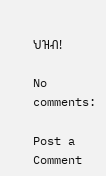ህዝብ!

No comments:

Post a Comment